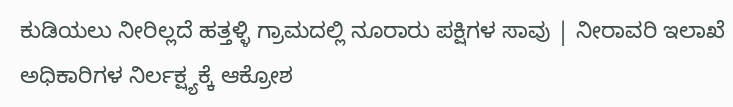ಕುಡಿಯಲು ನೀರಿಲ್ಲದೆ ಹತ್ತಳ್ಳಿ ಗ್ರಾಮದಲ್ಲಿ ನೂರಾರು ಪಕ್ಷಿಗಳ ಸಾವು | ನೀರಾವರಿ ಇಲಾಖೆ ಅಧಿಕಾರಿಗಳ ನಿರ್ಲಕ್ಷ್ಯಕ್ಕೆ ಆಕ್ರೋಶ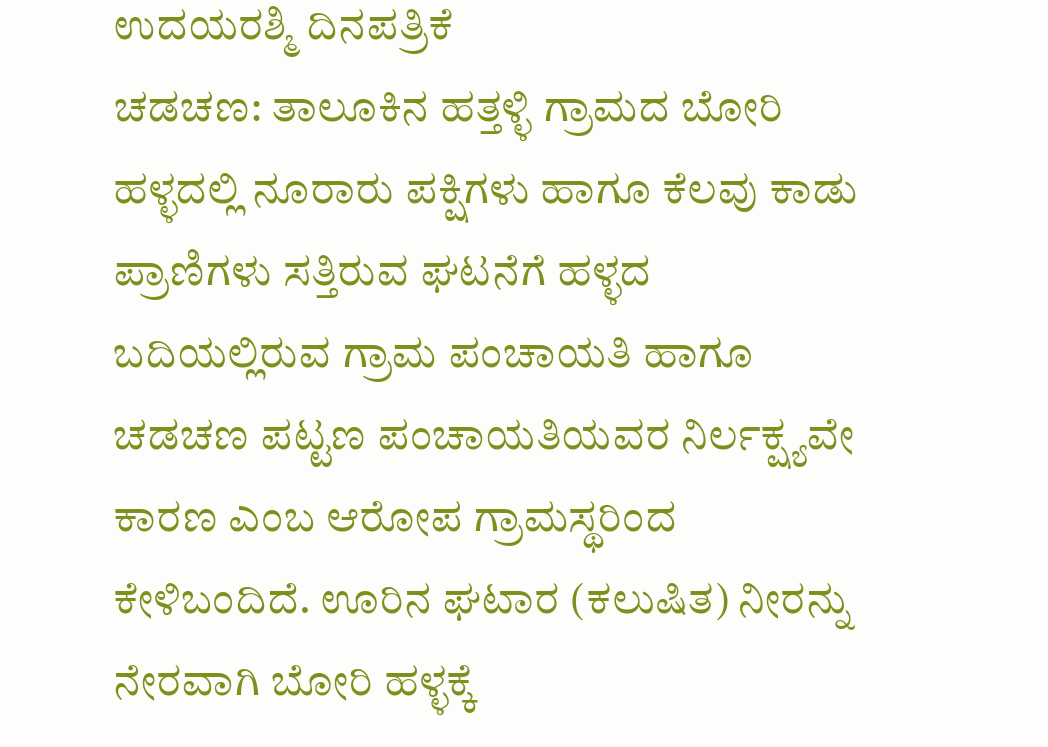ಉದಯರಶ್ಮಿ ದಿನಪತ್ರಿಕೆ
ಚಡಚಣ: ತಾಲೂಕಿನ ಹತ್ತಳ್ಳಿ ಗ್ರಾಮದ ಬೋರಿ ಹಳ್ಳದಲ್ಲಿ ನೂರಾರು ಪಕ್ಷಿಗಳು ಹಾಗೂ ಕೆಲವು ಕಾಡು ಪ್ರಾಣಿಗಳು ಸತ್ತಿರುವ ಘಟನೆಗೆ ಹಳ್ಳದ ಬದಿಯಲ್ಲಿರುವ ಗ್ರಾಮ ಪಂಚಾಯತಿ ಹಾಗೂ ಚಡಚಣ ಪಟ್ಟಣ ಪಂಚಾಯತಿಯವರ ನಿರ್ಲಕ್ಷ್ಯವೇ ಕಾರಣ ಎಂಬ ಆರೋಪ ಗ್ರಾಮಸ್ಥರಿಂದ ಕೇಳಿಬಂದಿದೆ. ಊರಿನ ಘಟಾರ (ಕಲುಷಿತ) ನೀರನ್ನು ನೇರವಾಗಿ ಬೋರಿ ಹಳ್ಳಕ್ಕೆ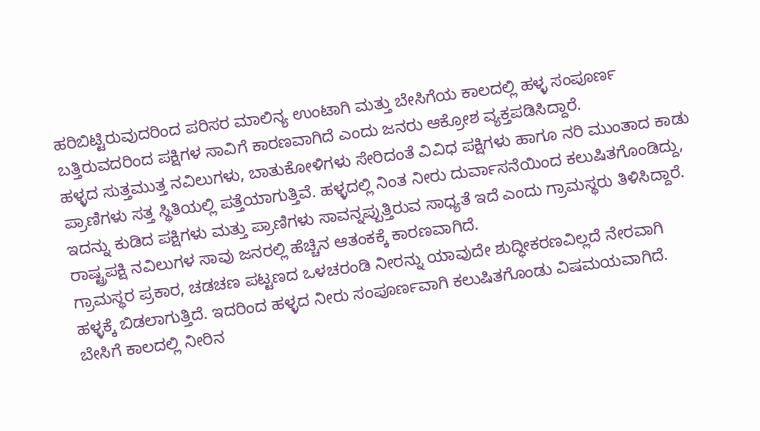ಹರಿಬಿಟ್ಟಿರುವುದರಿಂದ ಪರಿಸರ ಮಾಲಿನ್ಯ ಉಂಟಾಗಿ ಮತ್ತು ಬೇಸಿಗೆಯ ಕಾಲದಲ್ಲಿ ಹಳ್ಳ ಸಂಪೂರ್ಣ ಬತ್ತಿರುವದರಿಂದ ಪಕ್ಷಿಗಳ ಸಾವಿಗೆ ಕಾರಣವಾಗಿದೆ ಎಂದು ಜನರು ಆಕ್ರೋಶ ವ್ಯಕ್ತಪಡಿಸಿದ್ದಾರೆ.
ಹಳ್ಳದ ಸುತ್ತಮುತ್ತ ನವಿಲುಗಳು, ಬಾತುಕೋಳಿಗಳು ಸೇರಿದಂತೆ ವಿವಿಧ ಪಕ್ಷಿಗಳು ಹಾಗೂ ನರಿ ಮುಂತಾದ ಕಾಡು ಪ್ರಾಣಿಗಳು ಸತ್ತ ಸ್ಥಿತಿಯಲ್ಲಿ ಪತ್ತೆಯಾಗುತ್ತಿವೆ. ಹಳ್ಳದಲ್ಲಿ ನಿಂತ ನೀರು ದುರ್ವಾಸನೆಯಿಂದ ಕಲುಷಿತಗೊಂಡಿದ್ದು, ಇದನ್ನು ಕುಡಿದ ಪಕ್ಷಿಗಳು ಮತ್ತು ಪ್ರಾಣಿಗಳು ಸಾವನ್ನಪ್ಪುತ್ತಿರುವ ಸಾಧ್ಯತೆ ಇದೆ ಎಂದು ಗ್ರಾಮಸ್ಥರು ತಿಳಿಸಿದ್ದಾರೆ. ರಾಷ್ಟ್ರಪಕ್ಷಿ ನವಿಲುಗಳ ಸಾವು ಜನರಲ್ಲಿ ಹೆಚ್ಚಿನ ಆತಂಕಕ್ಕೆ ಕಾರಣವಾಗಿದೆ.
ಗ್ರಾಮಸ್ಥರ ಪ್ರಕಾರ, ಚಡಚಣ ಪಟ್ಟಣದ ಒಳಚರಂಡಿ ನೀರನ್ನು ಯಾವುದೇ ಶುದ್ಧೀಕರಣವಿಲ್ಲದೆ ನೇರವಾಗಿ ಹಳ್ಳಕ್ಕೆ ಬಿಡಲಾಗುತ್ತಿದೆ. ಇದರಿಂದ ಹಳ್ಳದ ನೀರು ಸಂಪೂರ್ಣವಾಗಿ ಕಲುಷಿತಗೊಂಡು ವಿಷಮಯವಾಗಿದೆ. ಬೇಸಿಗೆ ಕಾಲದಲ್ಲಿ ನೀರಿನ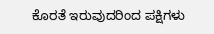ಕೊರತೆ ಇರುವುದರಿಂದ ಪಕ್ಷಿಗಳು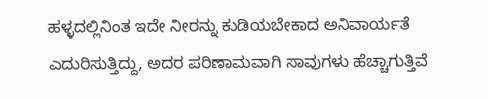ಹಳ್ಳದಲ್ಲಿನಿಂತ ಇದೇ ನೀರನ್ನು ಕುಡಿಯಬೇಕಾದ ಅನಿವಾರ್ಯತೆ ಎದುರಿಸುತ್ತಿದ್ದು, ಅದರ ಪರಿಣಾಮವಾಗಿ ಸಾವುಗಳು ಹೆಚ್ಚಾಗುತ್ತಿವೆ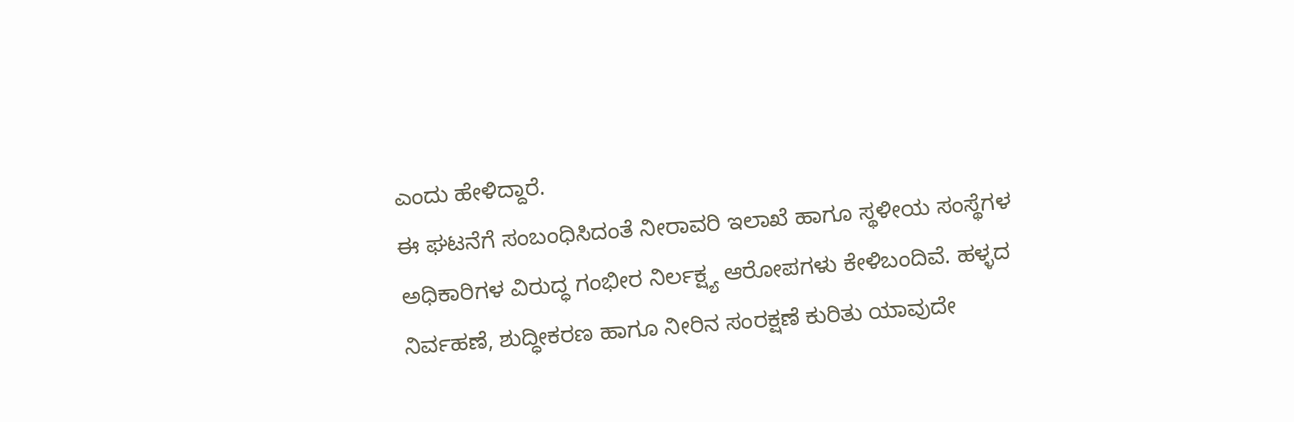ಎಂದು ಹೇಳಿದ್ದಾರೆ.
ಈ ಘಟನೆಗೆ ಸಂಬಂಧಿಸಿದಂತೆ ನೀರಾವರಿ ಇಲಾಖೆ ಹಾಗೂ ಸ್ಥಳೀಯ ಸಂಸ್ಥೆಗಳ ಅಧಿಕಾರಿಗಳ ವಿರುದ್ಧ ಗಂಭೀರ ನಿರ್ಲಕ್ಷ್ಯ ಆರೋಪಗಳು ಕೇಳಿಬಂದಿವೆ. ಹಳ್ಳದ ನಿರ್ವಹಣೆ, ಶುದ್ಧೀಕರಣ ಹಾಗೂ ನೀರಿನ ಸಂರಕ್ಷಣೆ ಕುರಿತು ಯಾವುದೇ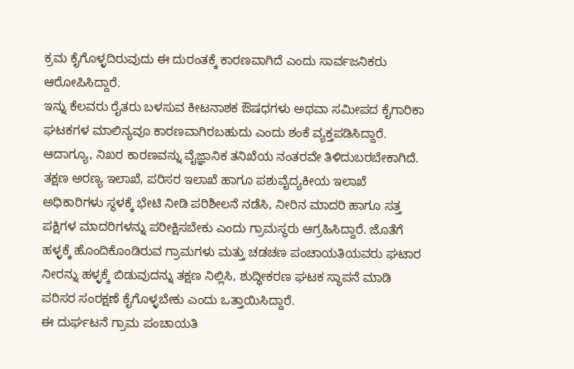ಕ್ರಮ ಕೈಗೊಳ್ಳದಿರುವುದು ಈ ದುರಂತಕ್ಕೆ ಕಾರಣವಾಗಿದೆ ಎಂದು ಸಾರ್ವಜನಿಕರು ಆರೋಪಿಸಿದ್ದಾರೆ.
ಇನ್ನು ಕೆಲವರು ರೈತರು ಬಳಸುವ ಕೀಟನಾಶಕ ಔಷಧಗಳು ಅಥವಾ ಸಮೀಪದ ಕೈಗಾರಿಕಾ ಘಟಕಗಳ ಮಾಲಿನ್ಯವೂ ಕಾರಣವಾಗಿರಬಹುದು ಎಂದು ಶಂಕೆ ವ್ಯಕ್ತಪಡಿಸಿದ್ದಾರೆ. ಆದಾಗ್ಯೂ, ನಿಖರ ಕಾರಣವನ್ನು ವೈಜ್ಞಾನಿಕ ತನಿಖೆಯ ನಂತರವೇ ತಿಳಿದುಬರಬೇಕಾಗಿದೆ.
ತಕ್ಷಣ ಅರಣ್ಯ ಇಲಾಖೆ, ಪರಿಸರ ಇಲಾಖೆ ಹಾಗೂ ಪಶುವೈದ್ಯಕೀಯ ಇಲಾಖೆ ಅಧಿಕಾರಿಗಳು ಸ್ಥಳಕ್ಕೆ ಭೇಟಿ ನೀಡಿ ಪರಿಶೀಲನೆ ನಡೆಸಿ, ನೀರಿನ ಮಾದರಿ ಹಾಗೂ ಸತ್ತ ಪಕ್ಷಿಗಳ ಮಾದರಿಗಳನ್ನು ಪರೀಕ್ಷಿಸಬೇಕು ಎಂದು ಗ್ರಾಮಸ್ಥರು ಆಗ್ರಹಿಸಿದ್ದಾರೆ. ಜೊತೆಗೆ ಹಳ್ಳಕ್ಕೆ ಹೊಂದಿಕೊಂಡಿರುವ ಗ್ರಾಮಗಳು ಮತ್ತು ಚಡಚಣ ಪಂಚಾಯತಿಯವರು ಘಟಾರ ನೀರನ್ನು ಹಳ್ಳಕ್ಕೆ ಬಿಡುವುದನ್ನು ತಕ್ಷಣ ನಿಲ್ಲಿಸಿ, ಶುದ್ಧೀಕರಣ ಘಟಕ ಸ್ಥಾಪನೆ ಮಾಡಿ ಪರಿಸರ ಸಂರಕ್ಷಣೆ ಕೈಗೊಳ್ಳಬೇಕು ಎಂದು ಒತ್ತಾಯಿಸಿದ್ದಾರೆ.
ಈ ದುರ್ಘಟನೆ ಗ್ರಾಮ ಪಂಚಾಯತಿ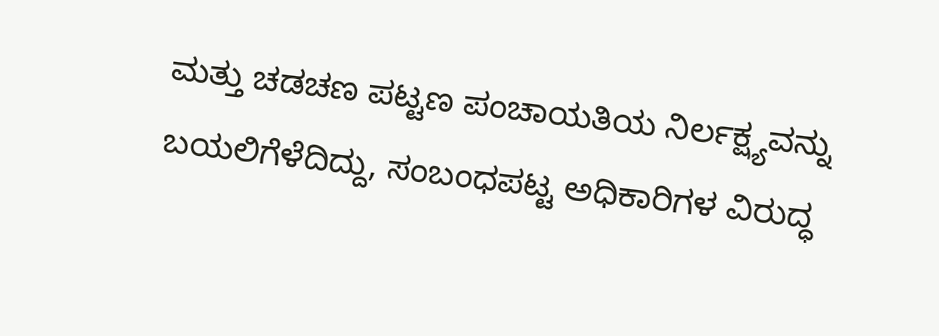ಮತ್ತು ಚಡಚಣ ಪಟ್ಟಣ ಪಂಚಾಯತಿಯ ನಿರ್ಲಕ್ಷ್ಯವನ್ನು ಬಯಲಿಗೆಳೆದಿದ್ದು, ಸಂಬಂಧಪಟ್ಟ ಅಧಿಕಾರಿಗಳ ವಿರುದ್ಧ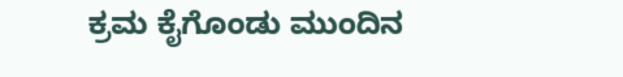ಕ್ರಮ ಕೈಗೊಂಡು ಮುಂದಿನ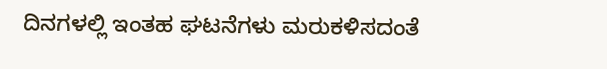ದಿನಗಳಲ್ಲಿ ಇಂತಹ ಘಟನೆಗಳು ಮರುಕಳಿಸದಂತೆ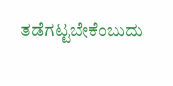ತಡೆಗಟ್ಟಬೇಕೆಂಬುದು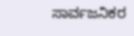ಸಾರ್ವಜನಿಕರ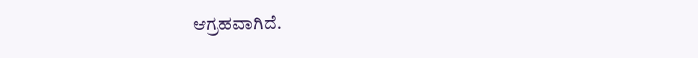ಆಗ್ರಹವಾಗಿದೆ.